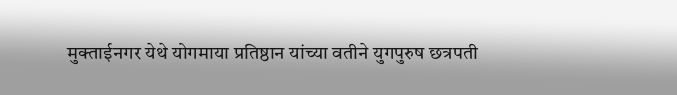मुक्ताईनगर येथे योगमाया प्रतिष्ठान यांच्या वतीने युगपुरुष छत्रपती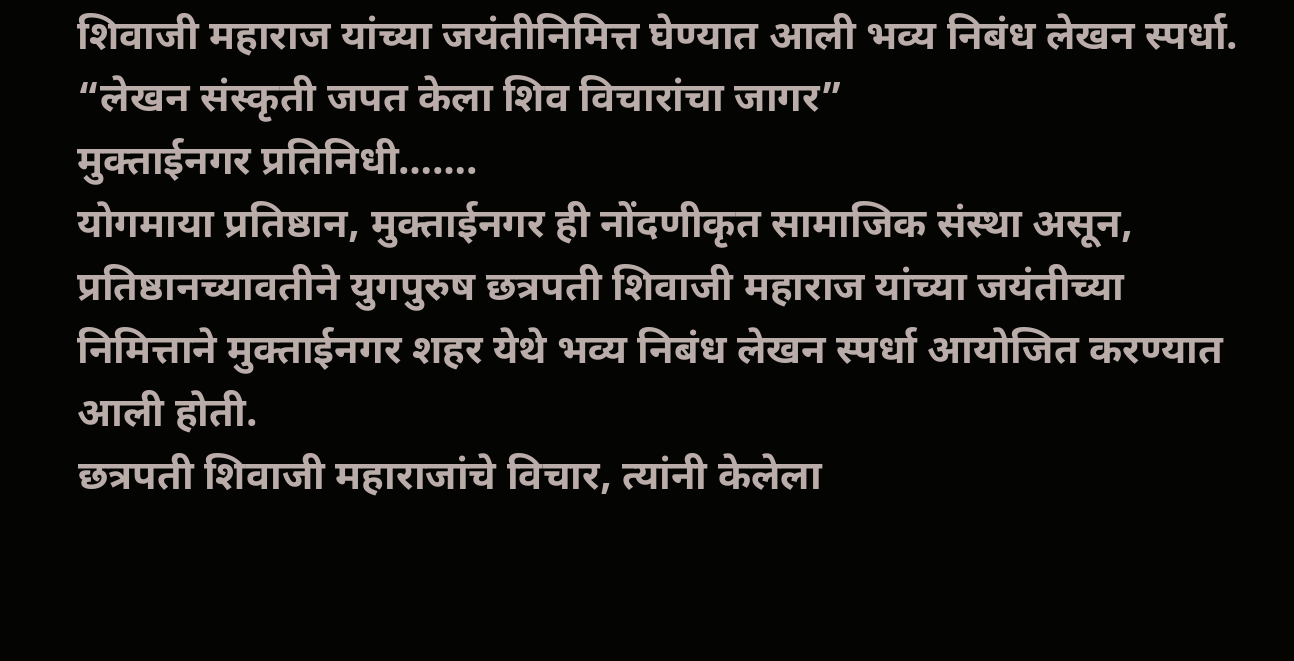शिवाजी महाराज यांच्या जयंतीनिमित्त घेण्यात आली भव्य निबंध लेखन स्पर्धा.
“लेखन संस्कृती जपत केला शिव विचारांचा जागर”
मुक्ताईनगर प्रतिनिधी…….
योगमाया प्रतिष्ठान, मुक्ताईनगर ही नोंदणीकृत सामाजिक संस्था असून, प्रतिष्ठानच्यावतीने युगपुरुष छत्रपती शिवाजी महाराज यांच्या जयंतीच्या निमित्ताने मुक्ताईनगर शहर येथे भव्य निबंध लेखन स्पर्धा आयोजित करण्यात आली होती.
छत्रपती शिवाजी महाराजांचे विचार, त्यांनी केलेला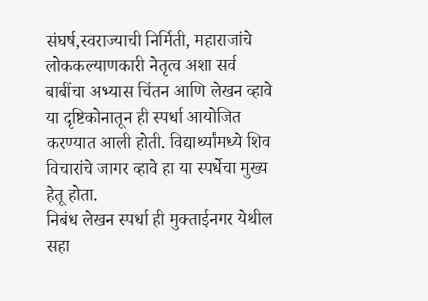संघर्ष,स्वराज्याची निर्मिती, महाराजांचे लोककल्याणकारी नेतृत्व अशा सर्व बाबींचा अभ्यास चिंतन आणि लेखन व्हावे या दृष्टिकोनातून ही स्पर्धा आयोजित करण्यात आली होती. विद्यार्थ्यांमध्ये शिव विचारांचे जागर व्हावे हा या स्पर्धेचा मुख्य हेतू होता.
निबंध लेखन स्पर्धा ही मुक्ताईनगर येथील सहा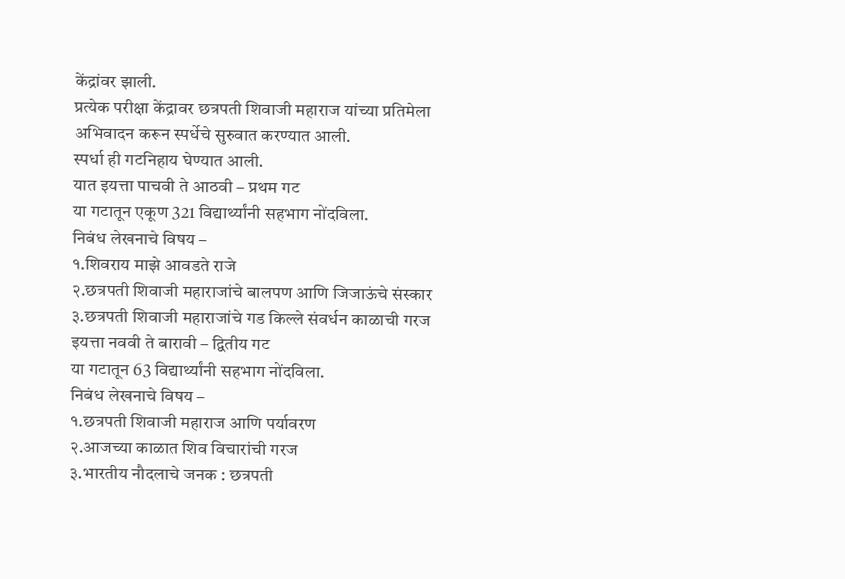केंद्रांवर झाली.
प्रत्येक परीक्षा केंद्रावर छत्रपती शिवाजी महाराज यांच्या प्रतिमेला अभिवादन करून स्पर्धेचे सुरुवात करण्यात आली.
स्पर्धा ही गटनिहाय घेण्यात आली.
यात इयत्ता पाचवी ते आठवी – प्रथम गट
या गटातून एकूण 321 विद्यार्थ्यांनी सहभाग नोंदविला.
निबंध लेखनाचे विषय –
१.शिवराय माझे आवडते राजे
२.छत्रपती शिवाजी महाराजांचे बालपण आणि जिजाऊंचे संस्कार
३.छत्रपती शिवाजी महाराजांचे गड किल्ले संवर्धन काळाची गरज
इयत्ता नववी ते बारावी – द्वितीय गट
या गटातून 63 विद्यार्थ्यांनी सहभाग नोंदविला.
निबंध लेखनाचे विषय –
१.छत्रपती शिवाजी महाराज आणि पर्यावरण
२.आजच्या काळात शिव विचारांची गरज
३.भारतीय नौदलाचे जनक : छत्रपती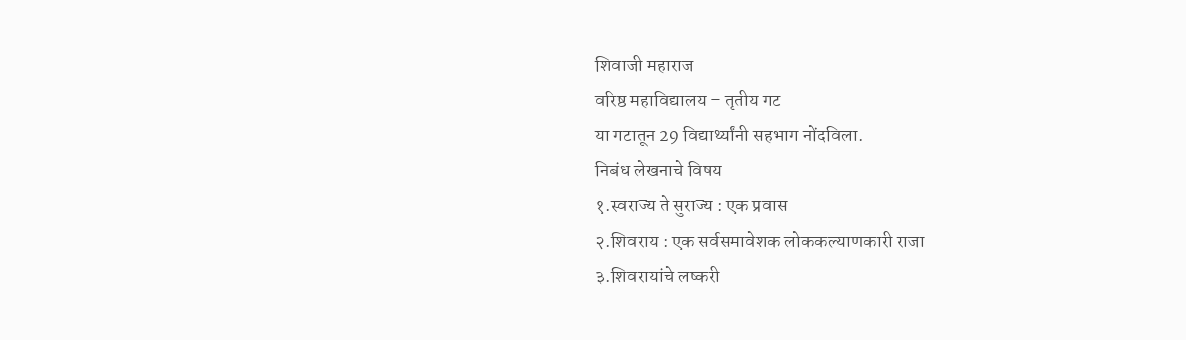शिवाजी महाराज
वरिष्ठ महाविद्यालय – तृतीय गट
या गटातून 29 विद्यार्थ्यांनी सहभाग नोंदविला.
निबंध लेखनाचे विषय
१.स्वराज्य ते सुराज्य : एक प्रवास
२.शिवराय : एक सर्वसमावेशक लोककल्याणकारी राजा
३.शिवरायांचे लष्करी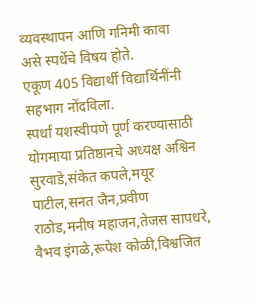व्यवस्थापन आणि गनिमी कावा
असे स्पर्धेचे विषय होते.
एकूण 405 विद्यार्थी विद्यार्थिनींनी सहभाग नोंदविला.
स्पर्धा यशस्वीपणे पूर्ण करण्यासाठी योगमाया प्रतिष्ठानचे अध्यक्ष अश्विन सुरवाडे,संकेत कपले,मयूर पाटील,सनत जैन,प्रवीण राठोड,मनीष महाजन,तेजस सापधरे,
वैभव इंगळे,रूपेश कोळी,विश्वजित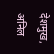देशमुख, अनिल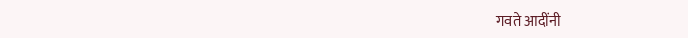गवते आदींनी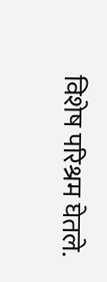विशेष परिश्रम घेतले.